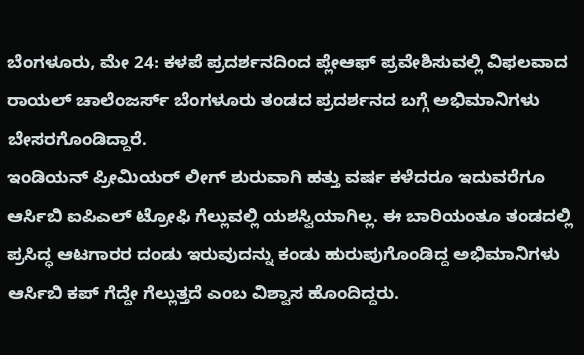ಬೆಂಗಳೂರು, ಮೇ 24: ಕಳಪೆ ಪ್ರದರ್ಶನದಿಂದ ಪ್ಲೇಆಫ್ ಪ್ರವೇಶಿಸುವಲ್ಲಿ ವಿಫಲವಾದ ರಾಯಲ್ ಚಾಲೆಂಜರ್ಸ್ ಬೆಂಗಳೂರು ತಂಡದ ಪ್ರದರ್ಶನದ ಬಗ್ಗೆ ಅಭಿಮಾನಿಗಳು ಬೇಸರಗೊಂಡಿದ್ದಾರೆ.
ಇಂಡಿಯನ್ ಪ್ರೀಮಿಯರ್ ಲೀಗ್ ಶುರುವಾಗಿ ಹತ್ತು ವರ್ಷ ಕಳೆದರೂ ಇದುವರೆಗೂ ಆರ್ಸಿಬಿ ಐಪಿಎಲ್ ಟ್ರೋಫಿ ಗೆಲ್ಲುವಲ್ಲಿ ಯಶಸ್ವಿಯಾಗಿಲ್ಲ. ಈ ಬಾರಿಯಂತೂ ತಂಡದಲ್ಲಿ ಪ್ರಸಿದ್ಧ ಆಟಗಾರರ ದಂಡು ಇರುವುದನ್ನು ಕಂಡು ಹುರುಪುಗೊಂಡಿದ್ದ ಅಭಿಮಾನಿಗಳು ಆರ್ಸಿಬಿ ಕಪ್ ಗೆದ್ದೇ ಗೆಲ್ಲುತ್ತದೆ ಎಂಬ ವಿಶ್ವಾಸ ಹೊಂದಿದ್ದರು.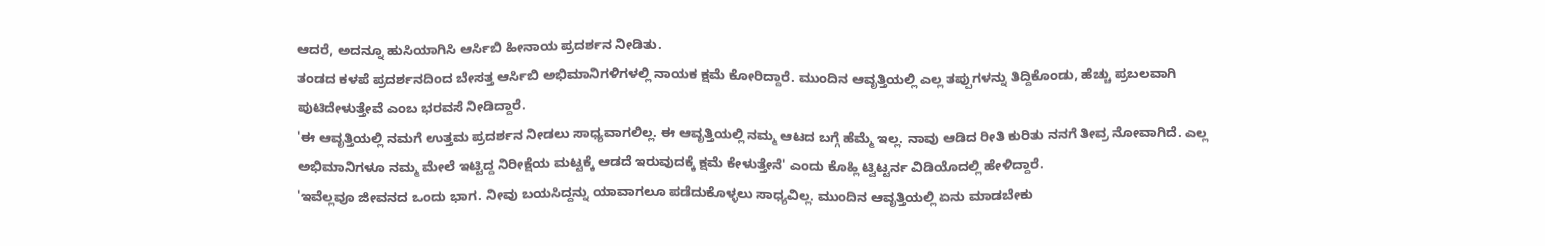ಆದರೆ, ಅದನ್ನೂ ಹುಸಿಯಾಗಿಸಿ ಆರ್ಸಿಬಿ ಹೀನಾಯ ಪ್ರದರ್ಶನ ನೀಡಿತು.
ತಂಡದ ಕಳಪೆ ಪ್ರದರ್ಶನದಿಂದ ಬೇಸತ್ತ ಆರ್ಸಿಬಿ ಅಭಿಮಾನಿಗಳಿಗಳಲ್ಲಿ ನಾಯಕ ಕ್ಷಮೆ ಕೋರಿದ್ದಾರೆ. ಮುಂದಿನ ಆವೃತ್ತಿಯಲ್ಲಿ ಎಲ್ಲ ತಪ್ಪುಗಳನ್ನು ತಿದ್ದಿಕೊಂಡು, ಹೆಚ್ಚು ಪ್ರಬಲವಾಗಿ ಪುಟಿದೇಳುತ್ತೇವೆ ಎಂಬ ಭರವಸೆ ನೀಡಿದ್ದಾರೆ.
'ಈ ಆವೃತ್ತಿಯಲ್ಲಿ ನಮಗೆ ಉತ್ತಮ ಪ್ರದರ್ಶನ ನೀಡಲು ಸಾಧ್ಯವಾಗಲಿಲ್ಲ. ಈ ಆವೃತ್ತಿಯಲ್ಲಿ ನಮ್ಮ ಆಟದ ಬಗ್ಗೆ ಹೆಮ್ಮೆ ಇಲ್ಲ. ನಾವು ಆಡಿದ ರೀತಿ ಕುರಿತು ನನಗೆ ತೀವ್ರ ನೋವಾಗಿದೆ. ಎಲ್ಲ ಅಭಿಮಾನಿಗಳೂ ನಮ್ಮ ಮೇಲೆ ಇಟ್ಟಿದ್ದ ನಿರೀಕ್ಷೆಯ ಮಟ್ಟಕ್ಕೆ ಆಡದೆ ಇರುವುದಕ್ಕೆ ಕ್ಷಮೆ ಕೇಳುತ್ತೇನೆ' ಎಂದು ಕೊಹ್ಲಿ ಟ್ವಿಟ್ಟರ್ನ ವಿಡಿಯೊದಲ್ಲಿ ಹೇಳಿದ್ದಾರೆ.
'ಇವೆಲ್ಲವೂ ಜೀವನದ ಒಂದು ಭಾಗ. ನೀವು ಬಯಸಿದ್ದನ್ನು ಯಾವಾಗಲೂ ಪಡೆದುಕೊಳ್ಳಲು ಸಾಧ್ಯವಿಲ್ಲ. ಮುಂದಿನ ಆವೃತ್ತಿಯಲ್ಲಿ ಏನು ಮಾಡಬೇಕು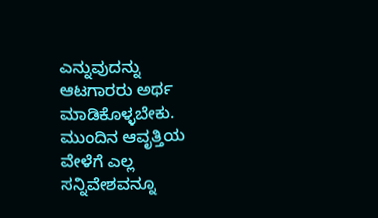ಎನ್ನುವುದನ್ನು ಆಟಗಾರರು ಅರ್ಥ ಮಾಡಿಕೊಳ್ಳಬೇಕು. ಮುಂದಿನ ಆವೃತ್ತಿಯ ವೇಳೆಗೆ ಎಲ್ಲ ಸನ್ನಿವೇಶವನ್ನೂ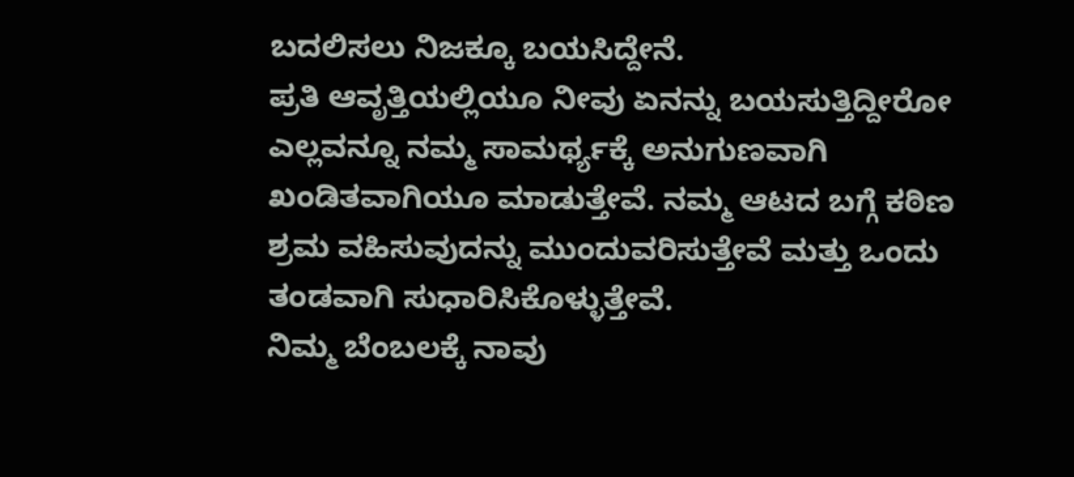ಬದಲಿಸಲು ನಿಜಕ್ಕೂ ಬಯಸಿದ್ದೇನೆ.
ಪ್ರತಿ ಆವೃತ್ತಿಯಲ್ಲಿಯೂ ನೀವು ಏನನ್ನು ಬಯಸುತ್ತಿದ್ದೀರೋ ಎಲ್ಲವನ್ನೂ ನಮ್ಮ ಸಾಮರ್ಥ್ಯಕ್ಕೆ ಅನುಗುಣವಾಗಿ ಖಂಡಿತವಾಗಿಯೂ ಮಾಡುತ್ತೇವೆ. ನಮ್ಮ ಆಟದ ಬಗ್ಗೆ ಕಠಿಣ ಶ್ರಮ ವಹಿಸುವುದನ್ನು ಮುಂದುವರಿಸುತ್ತೇವೆ ಮತ್ತು ಒಂದು ತಂಡವಾಗಿ ಸುಧಾರಿಸಿಕೊಳ್ಳುತ್ತೇವೆ.
ನಿಮ್ಮ ಬೆಂಬಲಕ್ಕೆ ನಾವು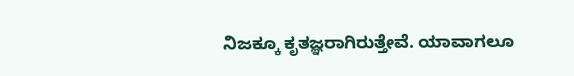ನಿಜಕ್ಕೂ ಕೃತಜ್ಞರಾಗಿರುತ್ತೇವೆ. ಯಾವಾಗಲೂ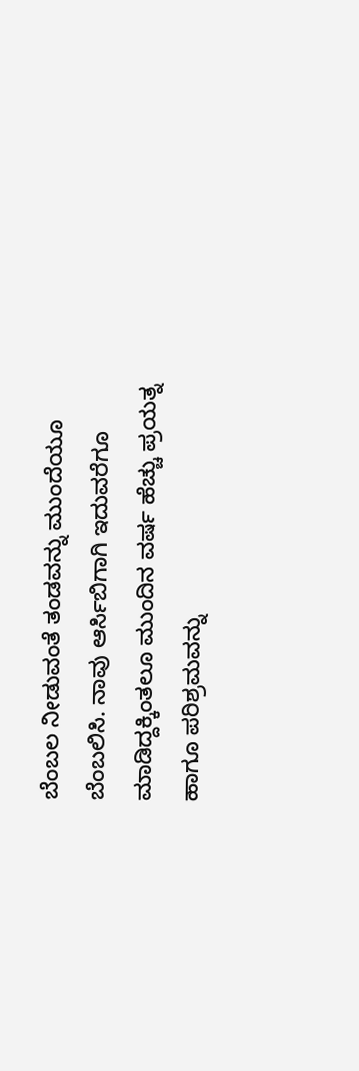ಬೆಂಬಲ ನೀಡುವಂತೆ ತಂಡವನ್ನು ಮುಂದೆಯೂ ಬೆಂಬಲಿಸಿ. ನಾವು ಆರ್ಸಿಬಿಗಾಗಿ ಇದುವರೆಗೂ ಮಾಡಿದ್ದಕ್ಕಿಂತಲೂ ಮುಂದಿನ ವರ್ಷ ಹೆಚ್ಚು ಪ್ರಯತ್ನ ಹಾಗೂ ಪರಿಶ್ರಮವನ್ನು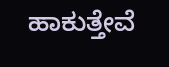ಹಾಕುತ್ತೇವೆ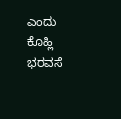ಎಂದು ಕೊಹ್ಲಿ ಭರವಸೆ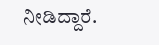ನೀಡಿದ್ದಾರೆ.